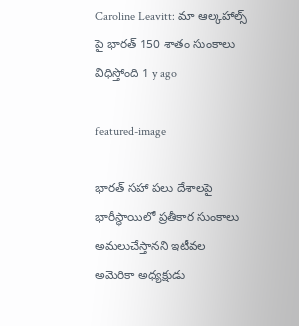Caroline Leavitt: మా ఆల్కహాల్స్ పై భారత్ 150 శాతం సుంకాలు విధిస్తోంది 1 y ago

featured-image

భారత్ సహా పలు దేశాలపై భారీస్థాయిలో ప్రతీకార సుంకాలు అమలుచేస్తానని ఇటీవల అమెరికా అధ్యక్షుడు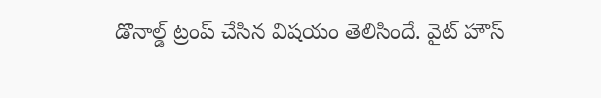డొనాల్డ్ ట్రంప్ చేసిన విషయం తెలిసిందే. వైట్ హౌస్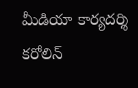మీడియా కార్యదర్శి కరోలిన్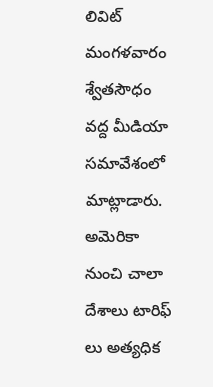లివిట్ మంగళవారం శ్వేతసౌధం వద్ద మీడియా సమావేశంలో మాట్లాడారు. అమెరికా నుంచి చాలా దేశాలు టారిఫ్ లు అత్యధిక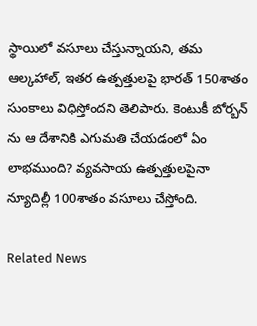స్థాయిలో వసూలు చేస్తున్నాయని, తమ ఆల్కహాల్, ఇతర ఉత్పత్తులపై భారత్ 150శాతం సుంకాలు విధిస్తోందని తెలిపారు. కెంటుకీ బోర్బన్ ను ఆ దేశానికి ఎగుమతి చేయడంలో ఏం లాభముంది? వ్యవసాయ ఉత్పత్తులపైనా న్యూదిల్లీ 100శాతం వసూలు చేస్తోంది.

Related News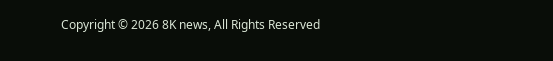Copyright © 2026 8K news, All Rights Reserved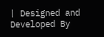| Designed and Developed By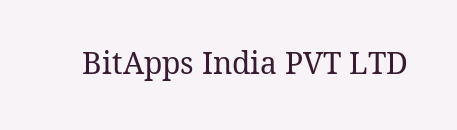BitApps India PVT LTD